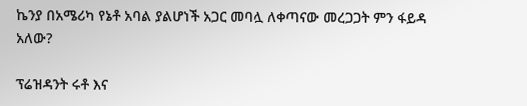ኬንያ በአሜሪካ የኔቶ አባል ያልሆነች አጋር መባሏ ለቀጣናው መረጋጋት ምን ፋይዳ አለው?

ፕሬዝዳንት ሩቶ እና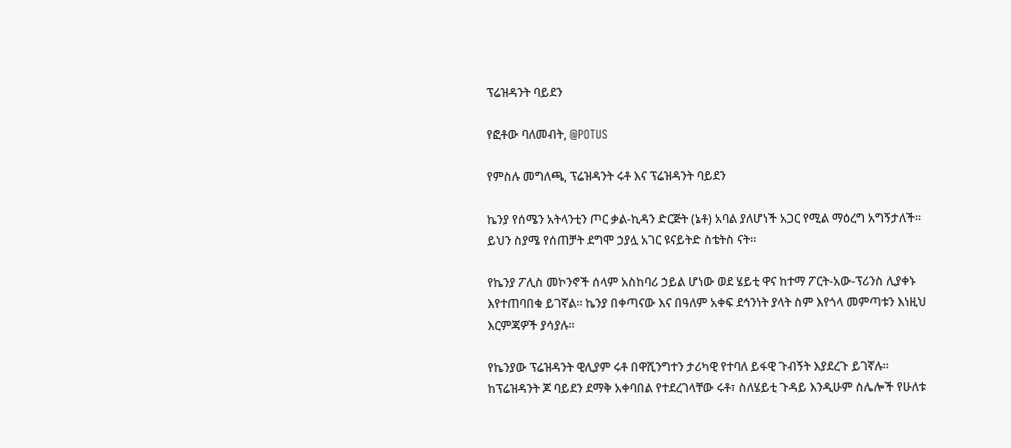ፕሬዝዳንት ባይደን

የፎቶው ባለመብት, @POTUS

የምስሉ መግለጫ, ፕሬዝዳንት ሩቶ እና ፕሬዝዳንት ባይደን

ኬንያ የሰሜን አትላንቲን ጦር ቃል-ኪዳን ድርጅት (ኔቶ) አባል ያለሆነች አጋር የሚል ማዕረግ አግኝታለች። ይህን ስያሜ የሰጠቻት ደግሞ ኃያሏ አገር ዩናይትድ ስቴትስ ናት።

የኬንያ ፖሊስ መኮንኖች ሰላም አስከባሪ ኃይል ሆነው ወደ ሄይቲ ዋና ከተማ ፖርት-አው-ፕሪንስ ሊያቀኑ እየተጠባበቁ ይገኛል። ኬንያ በቀጣናው እና በዓለም አቀፍ ደኅንነት ያላት ስም እየጎላ መምጣቱን እነዚህ እርምጃዎች ያሳያሉ።

የኬንያው ፕሬዝዳንት ዊሊያም ሩቶ በዋሺንግተን ታሪካዊ የተባለ ይፋዊ ጉብኝት እያደረጉ ይገኛሉ። ከፕሬዝዳንት ጆ ባይደን ደማቅ አቀባበል የተደረገላቸው ሩቶ፣ ስለሄይቲ ጉዳይ እንዲሁም ስሌሎች የሁለቱ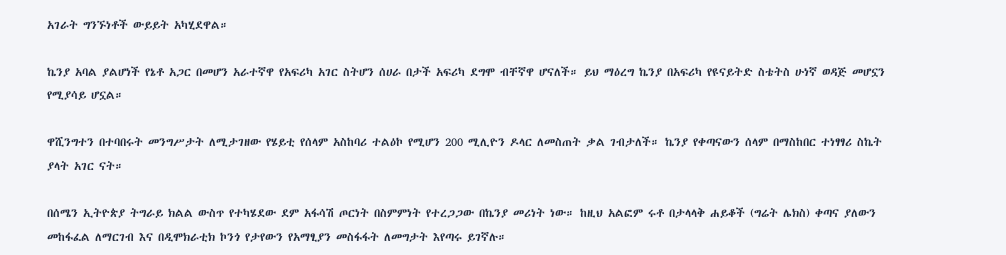አገራት ግንኙነቶች ውይይት አካሂደዋል።

ኬንያ አባል ያልሆነች የኔቶ አጋር በመሆን አራተኛዋ የአፍሪካ አገር ስትሆን ሰሀራ በታች አፍሪካ ደግሞ ብቸኛዋ ሆናለች። ይህ ማዕረግ ኬንያ በአፍሪካ የዩናይትድ ስቴትስ ሁነኛ ወዳጅ መሆኗን የሚያሳይ ሆኗል።

ዋሺንግተን በተባበሩት መንግሥታት ለሚታገዘው የሄይቲ የሰላም አስከባሪ ተልዕኮ የሚሆን 200 ሚሊዮን ዶላር ለመስጠት ቃል ገብታለች። ኬንያ የቀጣናውን ሰላም በማስከበር ተነፃፃሪ ስኬት ያላት አገር ናት።

በሰሜን ኢትዮጵያ ትግራይ ክልል ውስጥ የተካሄደው ደም አፋሳሽ ጦርነት በስምምነት የተረጋጋው በኬንያ መሪነት ነው። ከዚህ አልፎም ሩቶ በታላላቅ ሐይቆች (ግሬት ሌክስ) ቀጣና ያለውን መከፋፈል ለማርገብ እና በዲሞክራቲክ ኮንጎ የታየውን የአማፂያን መስፋፋት ለመግታት እየጣሩ ይገኛሉ።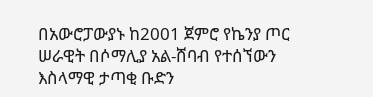በአውሮፓውያኑ ከ2001 ጀምሮ የኬንያ ጦር ሠራዊት በሶማሊያ አል-ሸባብ የተሰኘውን እስላማዊ ታጣቂ ቡድን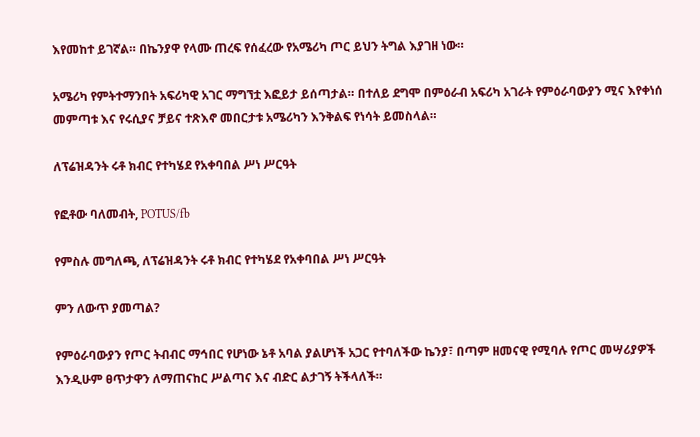እየመከተ ይገኛል። በኬንያዋ የላሙ ጠረፍ የሰፈረው የአሜሪካ ጦር ይህን ትግል እያገዘ ነው።

አሜሪካ የምትተማንበት አፍሪካዊ አገር ማግኘቷ እፎይታ ይሰጣታል። በተለይ ደግሞ በምዕራብ አፍሪካ አገራት የምዕራባውያን ሚና እየቀነሰ መምጣቱ እና የሩሲያና ቻይና ተጽእኖ መበርታቱ አሜሪካን እንቅልፍ የነሳት ይመስላል።

ለፕሬዝዳንት ሩቶ ክብር የተካሄደ የአቀባበል ሥነ ሥርዓት

የፎቶው ባለመብት, POTUS/fb

የምስሉ መግለጫ, ለፕሬዝዳንት ሩቶ ክብር የተካሄደ የአቀባበል ሥነ ሥርዓት

ምን ለውጥ ያመጣል?

የምዕራባውያን የጦር ትብብር ማኅበር የሆነው ኔቶ አባል ያልሆነች አጋር የተባለችው ኬንያ፣ በጣም ዘመናዊ የሚባሉ የጦር መሣሪያዎች እንዲሁም ፀጥታዋን ለማጠናከር ሥልጣና እና ብድር ልታገኝ ትችላለች።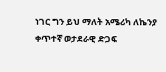ነገር ግን ይህ ማለት አሜሪካ ለኬንያ ቀጥተኛ ወታደራዊ ድጋፍ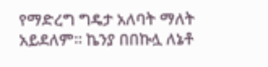የማድረግ ግዴታ አለባት ማለት አይደለም። ኬንያ በበኩሏ ለኔቶ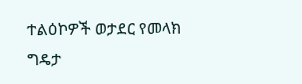ተልዕኮዎች ወታደር የመላክ ግዴታ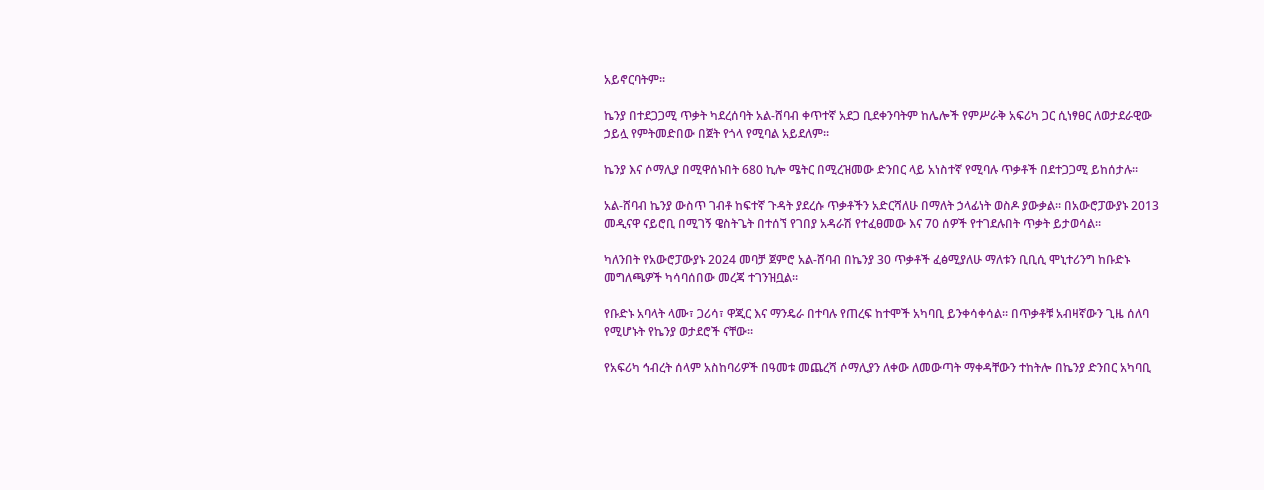አይኖርባትም።

ኬንያ በተደጋጋሚ ጥቃት ካደረሰባት አል-ሸባብ ቀጥተኛ አደጋ ቢደቀንባትም ከሌሎች የምሥራቅ አፍሪካ ጋር ሲነፃፀር ለወታደራዊው ኃይሏ የምትመድበው በጀት የጎላ የሚባል አይደለም።

ኬንያ እና ሶማሊያ በሚዋሰኑበት 680 ኪሎ ሜትር በሚረዝመው ድንበር ላይ አነስተኛ የሚባሉ ጥቃቶች በደተጋጋሚ ይከሰታሉ።

አል-ሸባብ ኬንያ ውስጥ ገብቶ ከፍተኛ ጉዳት ያደረሱ ጥቃቶችን አድርሻለሁ በማለት ኃላፊነት ወስዶ ያውቃል። በአውሮፓውያኑ 2013 መዲናዋ ናይሮቢ በሚገኝ ዌስትጌት በተሰኘ የገበያ አዳራሽ የተፈፀመው እና 70 ሰዎች የተገደሉበት ጥቃት ይታወሳል።

ካለንበት የአውሮፓውያኑ 2024 መባቻ ጀምሮ አል-ሸባብ በኬንያ 30 ጥቃቶች ፈፅሚያለሁ ማለቱን ቢቢሲ ሞኒተሪንግ ከቡድኑ መግለጫዎች ካሳባሰበው መረጃ ተገንዝቧል።

የቡድኑ አባላት ላሙ፣ ጋሪሳ፣ ዋጂር እና ማንዴራ በተባሉ የጠረፍ ከተሞች አካባቢ ይንቀሳቀሳል። በጥቃቶቹ አብዛኛውን ጊዜ ሰለባ የሚሆኑት የኬንያ ወታደሮች ናቸው።

የአፍሪካ ኅብረት ሰላም አስከባሪዎች በዓመቱ መጨረሻ ሶማሊያን ለቀው ለመውጣት ማቀዳቸውን ተከትሎ በኬንያ ድንበር አካባቢ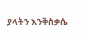ያላትን እንቅስቃሴ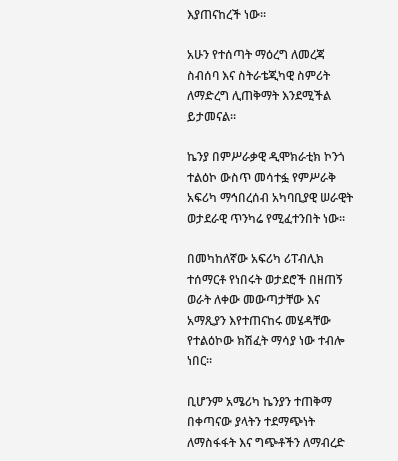እያጠናከረች ነው።

አሁን የተሰጣት ማዕረግ ለመረጃ ስብሰባ እና ስትራቴጂካዊ ስምሪት ለማድረግ ሊጠቅማት እንደሚችል ይታመናል።

ኬንያ በምሥራቃዊ ዲሞክራቲክ ኮንጎ ተልዕኮ ውስጥ መሳተፏ የምሥራቅ አፍሪካ ማኅበረሰብ አካባቢያዊ ሠራዊት ወታደራዊ ጥንካሬ የሚፈተንበት ነው።

በመካከለኛው አፍሪካ ሪፐብሊክ ተሰማርቶ የነበሩት ወታደሮች በዘጠኝ ወራት ለቀው መውጣታቸው እና አማጺያን እየተጠናከሩ መሄዳቸው የተልዕኮው ክሽፈት ማሳያ ነው ተብሎ ነበር።

ቢሆንም አሜሪካ ኬንያን ተጠቅማ በቀጣናው ያላትን ተደማጭነት ለማስፋፋት እና ግጭቶችን ለማብረድ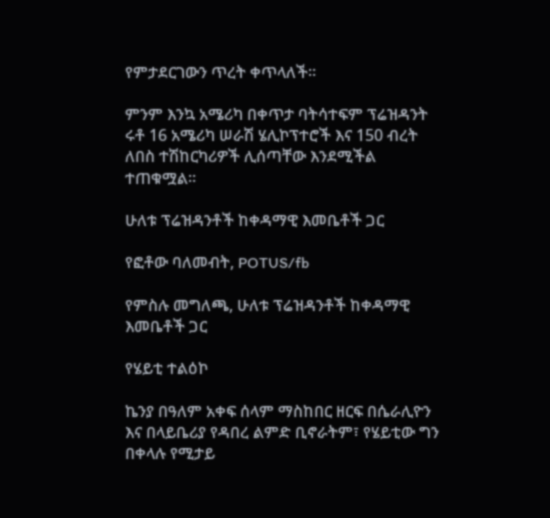የምታደርገውን ጥረት ቀጥላለች።

ምንም እንኳ አሜሪካ በቀጥታ ባትሳተፍም ፕሬዝዳንት ሩቶ 16 አሜሪካ ሠራሽ ሄሊኮፕተሮች እና 150 ብረት ለበስ ተሽከርካሪዎች ሊሰጣቸው እንደሚችል ተጠቁሟል።

ሁለቱ ፕሬዝዳንቶች ከቀዳማዊ እመቤቶች ጋር

የፎቶው ባለመብት, POTUS/fb

የምስሉ መግለጫ, ሁለቱ ፕሬዝዳንቶች ከቀዳማዊ እመቤቶች ጋር

የሄይቲ ተልዕኮ

ኬንያ በዓለም አቀፍ ሰላም ማስከበር ዘርፍ በሴራሊዮን እና በላይቤሪያ የዳበረ ልምድ ቢኖራትም፣ የሄይቲው ግን በቀላሉ የሚታይ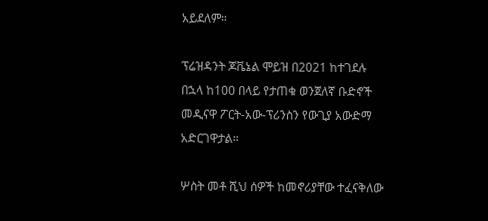አይደለም።

ፕሬዝዳንት ጆቬኔል ሞይዝ በ2021 ከተገደሉ በኋላ ከ100 በላይ የታጠቁ ወንጀለኛ ቡድኖች መዲናዋ ፖርት-አው-ፕሪንስን የውጊያ አውድማ አድርገዋታል።

ሦስት መቶ ሺህ ሰዎች ከመኖሪያቸው ተፈናቅለው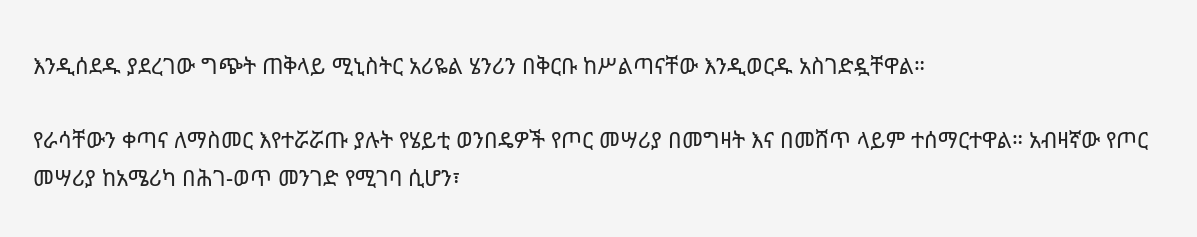እንዲሰደዱ ያደረገው ግጭት ጠቅላይ ሚኒስትር አሪዬል ሄንሪን በቅርቡ ከሥልጣናቸው እንዲወርዱ አስገድዷቸዋል።

የራሳቸውን ቀጣና ለማስመር እየተሯሯጡ ያሉት የሄይቲ ወንበዴዎች የጦር መሣሪያ በመግዛት እና በመሸጥ ላይም ተሰማርተዋል። አብዛኛው የጦር መሣሪያ ከአሜሪካ በሕገ-ወጥ መንገድ የሚገባ ሲሆን፣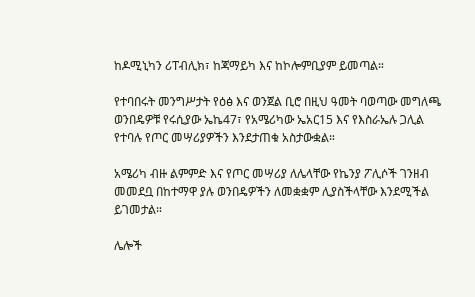ከዶሚኒካን ሪፐብሊክ፣ ከጃማይካ እና ከኮሎምቢያም ይመጣል።

የተባበሩት መንግሥታት የዕፅ እና ወንጀል ቢሮ በዚህ ዓመት ባወጣው መግለጫ ወንበዴዎቹ የሩሲያው ኤኬ47፣ የአሜሪካው ኤአር15 እና የእስራኤሉ ጋሊል የተባሉ የጦር መሣሪያዎችን እንደታጠቁ አስታውቋል።

አሜሪካ ብዙ ልምምድ እና የጦር መሣሪያ ለሌላቸው የኬንያ ፖሊሶች ገንዘብ መመደቧ በከተማዋ ያሉ ወንበዴዎችን ለመቋቋም ሊያስችላቸው እንደሚችል ይገመታል።

ሌሎች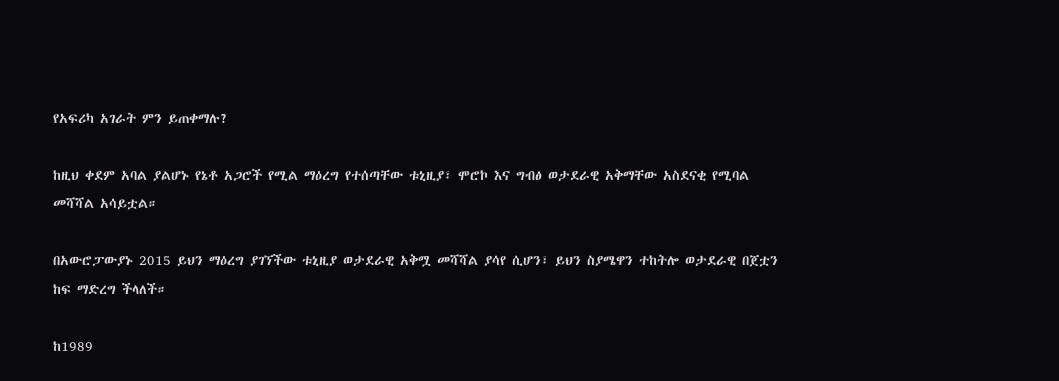የአፍሪካ አገራት ምን ይጠቀማሉ?

ከዚህ ቀደም አባል ያልሆኑ የኔቶ አጋሮች የሚል ማዕረግ የተሰጣቸው ቱኒዚያ፣ ሞሮኮ እና ግብፅ ወታደራዊ አቅማቸው አስደናቂ የሚባል መሻሻል አሳይቷል።

በአውሮፓውያኑ 2015 ይህን ማዕረግ ያገኘችው ቱኒዚያ ወታደራዊ አቅሟ መሻሻል ያሳየ ሲሆን፣ ይህን ስያሜዋን ተከትሎ ወታደራዊ በጀቷን ከፍ ማድረግ ችላለች።

ከ1989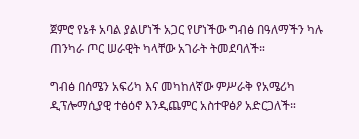ጀምሮ የኔቶ አባል ያልሆነች አጋር የሆነችው ግብፅ በዓለማችን ካሉ ጠንካራ ጦር ሠራዊት ካላቸው አገራት ትመደባለች።

ግብፅ በሰሜን አፍሪካ እና መካከለኛው ምሥራቅ የአሜሪካ ዲፕሎማሲያዊ ተፅዕኖ እንዲጨምር አስተዋፅዖ አድርጋለች።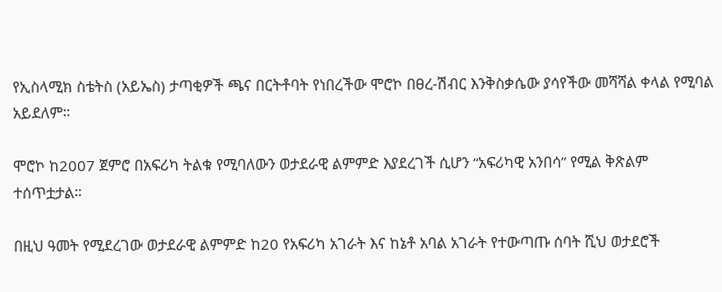የኢስላሚክ ስቴትስ (አይኤስ) ታጣቂዎች ጫና በርትቶባት የነበረችው ሞሮኮ በፀረ-ሽብር እንቅስቃሴው ያሳየችው መሻሻል ቀላል የሚባል አይደለም።

ሞሮኮ ከ2007 ጀምሮ በአፍሪካ ትልቁ የሚባለውን ወታደራዊ ልምምድ እያደረገች ሲሆን “አፍሪካዊ አንበሳ” የሚል ቅጽልም ተሰጥቷታል።

በዚህ ዓመት የሚደረገው ወታደራዊ ልምምድ ከ20 የአፍሪካ አገራት እና ከኔቶ አባል አገራት የተውጣጡ ሰባት ሺህ ወታደሮች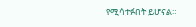የሚሳተፉበት ይሆናል።